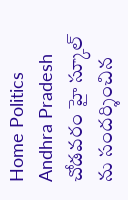Home Politics Andhra Pradesh చోడవరం హై స్కూల్ ను సందర్శించిన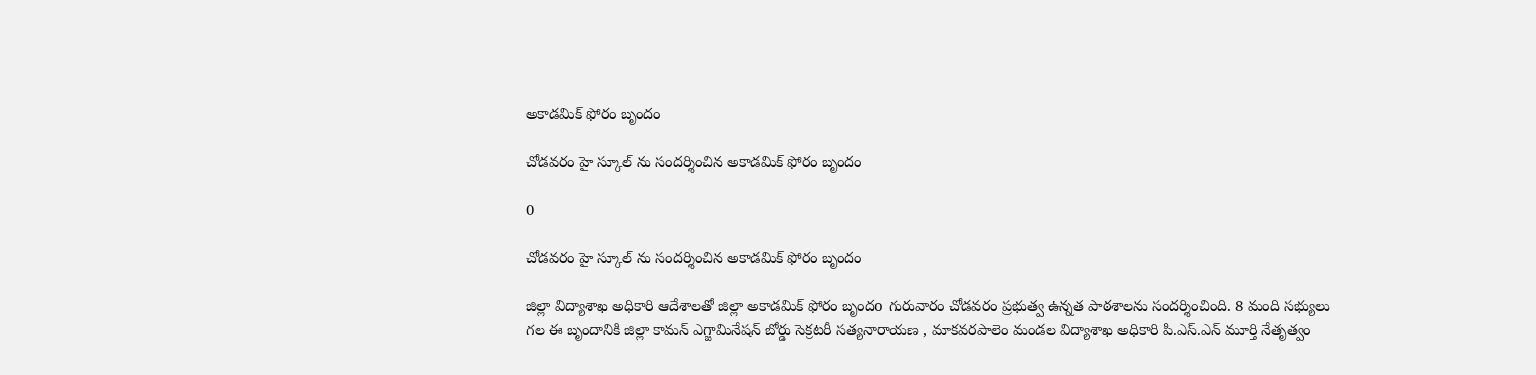అకాడమిక్ ఫోరం బృందం

చోడవరం హై స్కూల్ ను సందర్శించిన అకాడమిక్ ఫోరం బృందం

0

చోడవరం హై స్కూల్ ను సందర్శించిన అకాడమిక్ ఫోరం బృందం

జిల్లా విద్యాశాఖ అధికారి ఆదేశాలతో జిల్లా అకాడమిక్ ఫోరం బృందo గురువారం చోడవరం ప్రభుత్వ ఉన్నత పాఠశాలను సందర్శించింది. 8 మంది సభ్యులు గల ఈ బృందానికి జిల్లా కామన్ ఎగ్జామినేషన్ బోర్డు సెక్రటరీ సత్యనారాయణ , మాకవరపాలెం మండల విద్యాశాఖ అధికారి పి.ఎస్.ఎన్ మూర్తి నేతృత్వం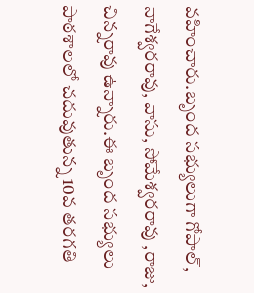వహించారు.బృంద సభ్యులుగా గోపాల్, నాగేశ్వరరావు, వాసు, సోమేశ్వరరావు ,రాజు, చిన్నరావు ఉన్నారు.ఈ బృంద సభ్యులు పాఠశాలలో చదువుతున్న 10వ తరగతి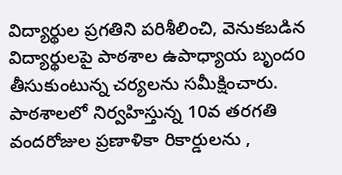విద్యార్థుల ప్రగతిని పరిశీలించి, వెనుకబడిన విద్యార్థులపై పాఠశాల ఉపాధ్యాయ బృందo తీసుకుంటున్న చర్యలను సమీక్షించారు. పాఠశాలలో నిర్వహిస్తున్న 10వ తరగతి వందరోజుల ప్రణాళికా రికార్డులను ,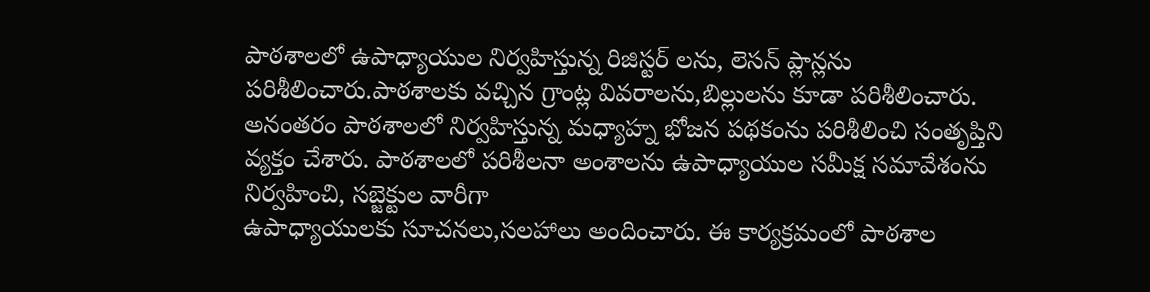పాఠశాలలో ఉపాధ్యాయుల నిర్వహిస్తున్న రిజిస్టర్ లను, లెసన్ ప్లాన్లను పరిశీలించారు.పాఠశాలకు వచ్చిన గ్రాంట్ల వివరాలను,బిల్లులను కూడా పరిశీలించారు.
అనంతరం పాఠశాలలో నిర్వహిస్తున్న మధ్యాహ్న భోజన పథకంను పరిశీలించి సంతృప్తిని వ్యక్తం చేశారు. పాఠశాలలో పరిశీలనా అంశాలను ఉపాధ్యాయుల సమీక్ష సమావేశంను నిర్వహించి, సబ్జెక్టుల వారీగా
ఉపాధ్యాయులకు సూచనలు,సలహాలు అందించారు. ఈ కార్యక్రమంలో పాఠశాల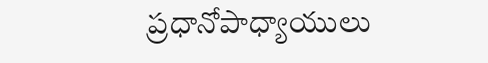ప్రధానోపాధ్యాయులు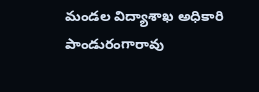మండల విద్యాశాఖ అధికారి పాండురంగారావు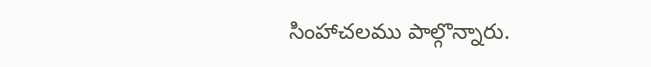సింహాచలము పాల్గొన్నారు.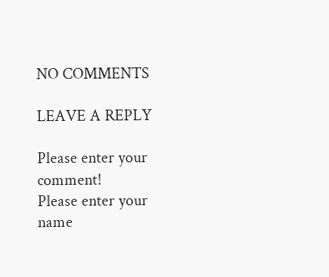NO COMMENTS

LEAVE A REPLY

Please enter your comment!
Please enter your name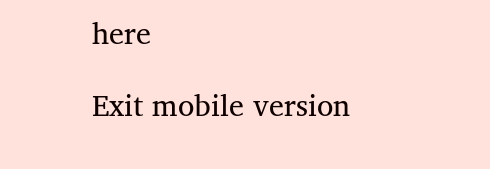here

Exit mobile version